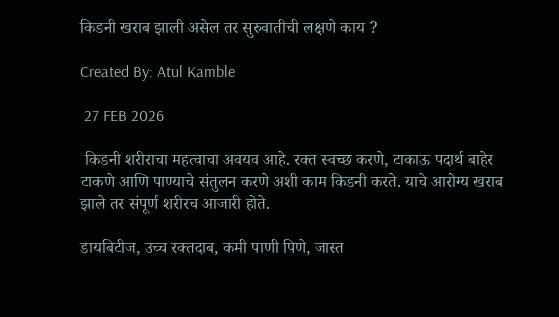किडनी खराब झाली असेल तर सुरुवातीची लक्षणे काय ?

Created By: Atul Kamble

 27 FEB 2026

 किडनी शरीराचा महत्वाचा अवयव आहे. रक्त स्वच्छ करणे, टाकाऊ पदार्थ बाहेर टाकणे आणि पाण्याचे संतुलन करणे अशी काम किडनी करते. याचे आरोग्य खराब झाले तर संपूर्ण शरीरच आजारी होते.

डायबिटीज, उच्च रक्तदाब, कमी पाणी पिणे, जास्त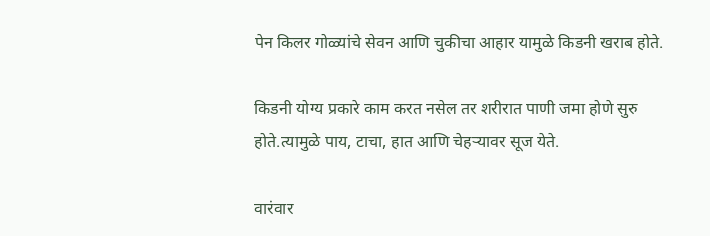पेन किलर गोळ्यांचे सेवन आणि चुकीचा आहार यामुळे किडनी खराब होते.

किडनी योग्य प्रकारे काम करत नसेल तर शरीरात पाणी जमा होणे सुरु होते.त्यामुळे पाय, टाचा, हात आणि चेहऱ्यावर सूज येते.

वारंवार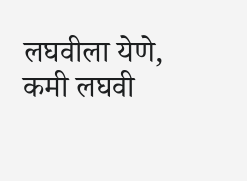लघवीला येणे, कमी लघवी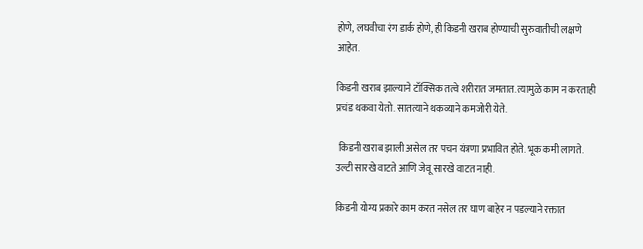होणे, लघवीचा रंग डार्क होणे, ही किडनी खराब होण्याची सुरुवातीची लक्षणे आहेत.

किडनी खराब झाल्याने टॉक्सिक तत्वे शरीरात जमतात. त्यामुळे काम न करताही प्रचंड थकवा येतो. सातत्याने थकव्याने कमजोरी येते.

 किडनी खराब झाली असेल तर पचन यंत्रणा प्रभावित होते. भूक कमी लागते. उल्टी सारखे वाटते आणि जेवू सारखे वाटत नाही.

किडनी योग्य प्रकारे काम करत नसेल तर घाण बाहेर न पडल्याने रक्तात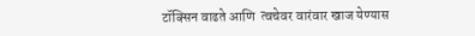टॉक्सिन वाढते आणि  त्वचेवर वारंवार खाज येण्यास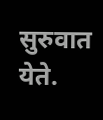सुरुवात येते.